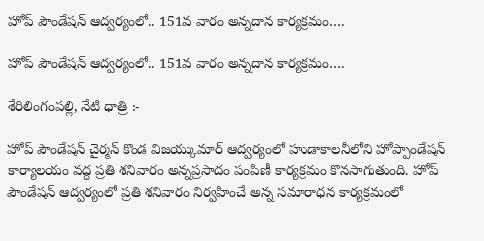హోప్ పౌండేషన్ ఆద్వర్యంలో.. 151వ వారం అన్నదాన కార్యక్రమం….

హోప్ పౌండేషన్ ఆద్వర్యంలో.. 151వ వారం అన్నదాన కార్యక్రమం….

శేరిలింగంపల్లి, నేటి ధాత్రి :-

హోప్ పౌండేషన్ చైర్మన్ కొండ విజయ్కుమార్ ఆద్వర్యంలో హుడాకాలనీలోని హోప్పాండేషన్ కార్యాలయం వద్ద ప్రతి శనివారం అన్నప్రసాదం పంపిణీ కార్యక్రమం కొనసాగుతుంది. హోప్ పౌండేషన్ ఆద్వర్యంలో ప్రతి శనివారం నిర్వహించే అన్న సమారాధన కార్యక్రమంలో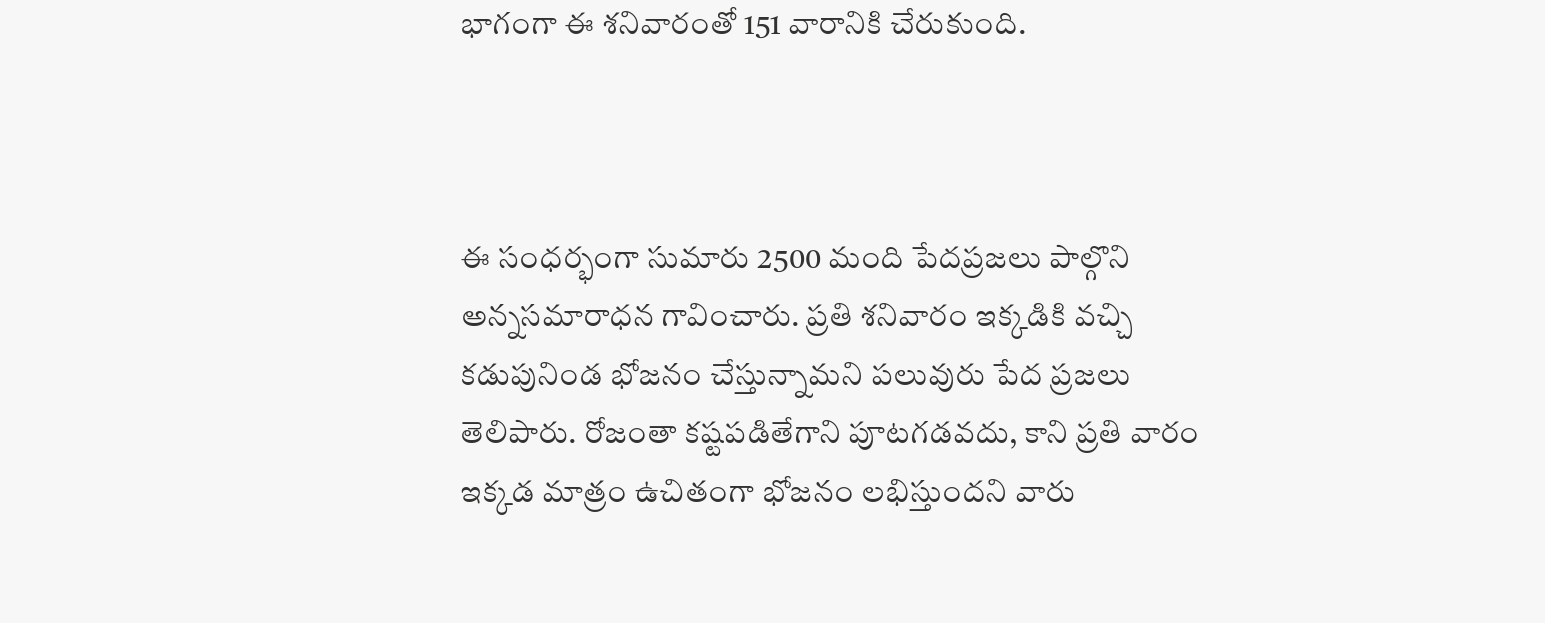భాగంగా ఈ శనివారంతో 151 వారానికి చేరుకుంది.



ఈ సంధర్భంగా సుమారు 2500 మంది పేదప్రజలు పాల్గొని అన్నసమారాధన గావించారు. ప్రతి శనివారం ఇక్కడికి వచ్చి కడుపునిండ భోజనం చేస్తున్నామని పలువురు పేద ప్రజలు తెలిపారు. రోజంతా కష్టపడితేగాని పూటగడవదు, కాని ప్రతి వారం ఇక్కడ మాత్రం ఉచితంగా భోజనం లభిస్తుందని వారు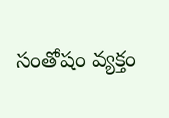సంతోషం వ్యక్తం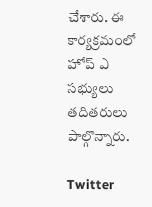చేశారు. ఈ కార్యక్రమంలో హోప్ ఎ సభ్యులు తదితరులు పాల్గొన్నారు.

Twitter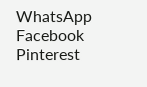WhatsApp Facebook Pinterest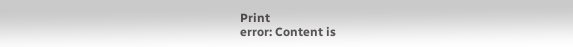Print
error: Content is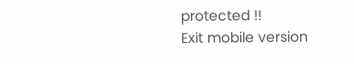protected !!
Exit mobile version